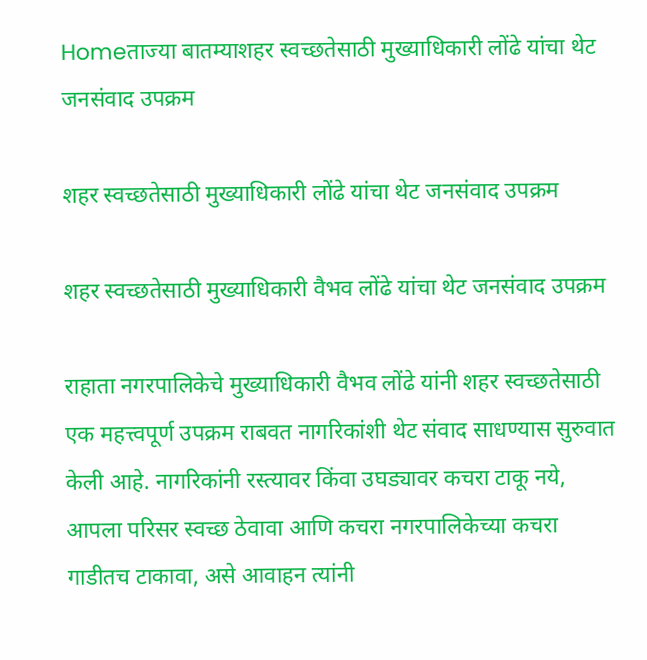Homeताज्या बातम्याशहर स्वच्छतेसाठी मुख्याधिकारी लोंढे यांचा थेट जनसंवाद उपक्रम

शहर स्वच्छतेसाठी मुख्याधिकारी लोंढे यांचा थेट जनसंवाद उपक्रम

शहर स्वच्छतेसाठी मुख्याधिकारी वैभव लोंढे यांचा थेट जनसंवाद उपक्रम

राहाता नगरपालिकेचे मुख्याधिकारी वैभव लोंढे यांनी शहर स्वच्छतेसाठी एक महत्त्वपूर्ण उपक्रम राबवत नागरिकांशी थेट संवाद साधण्यास सुरुवात केली आहे. नागरिकांनी रस्त्यावर किंवा उघड्यावर कचरा टाकू नये, आपला परिसर स्वच्छ ठेवावा आणि कचरा नगरपालिकेच्या कचरा गाडीतच टाकावा, असे आवाहन त्यांनी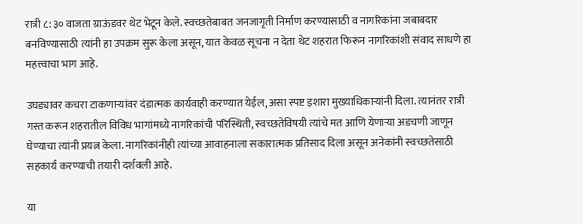रात्री ८:३० वाजता ग्राऊंडवर थेट भेटून केले. स्वच्छतेबाबत जनजागृती निर्माण करण्यासाठी व नागरिकांना जबाबदार बनविण्यासाठी त्यांनी हा उपक्रम सुरू केला असून, यात केवळ सूचना न देता थेट शहरात फिरून नागरिकांशी संवाद साधणे हा महत्त्वाचा भाग आहे.

उघड्यावर कचरा टाकणाऱ्यांवर दंडात्मक कार्यवाही करण्यात येईल, असा स्पष्ट इशारा मुख्याधिकाऱ्यांनी दिला. त्यानंतर रात्री गस्त करून शहरातील विविध भागांमध्ये नागरिकांची परिस्थिती, स्वच्छतेविषयी त्यांचे मत आणि येणाऱ्या अडचणी जाणून घेण्याचा त्यांनी प्रयत्न केला. नागरिकांनीही त्यांच्या आवाहनाला सकारात्मक प्रतिसाद दिला असून अनेकांनी स्वच्छतेसाठी सहकार्य करण्याची तयारी दर्शवली आहे.

या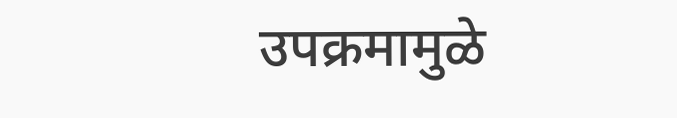उपक्रमामुळे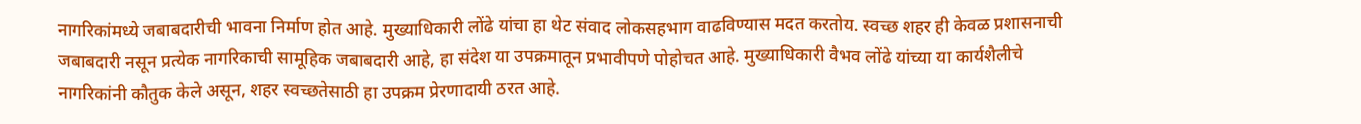नागरिकांमध्ये जबाबदारीची भावना निर्माण होत आहे. मुख्याधिकारी लोंढे यांचा हा थेट संवाद लोकसहभाग वाढविण्यास मदत करतोय. स्वच्छ शहर ही केवळ प्रशासनाची जबाबदारी नसून प्रत्येक नागरिकाची सामूहिक जबाबदारी आहे, हा संदेश या उपक्रमातून प्रभावीपणे पोहोचत आहे. मुख्याधिकारी वैभव लोंढे यांच्या या कार्यशैलीचे नागरिकांनी कौतुक केले असून, शहर स्वच्छतेसाठी हा उपक्रम प्रेरणादायी ठरत आहे.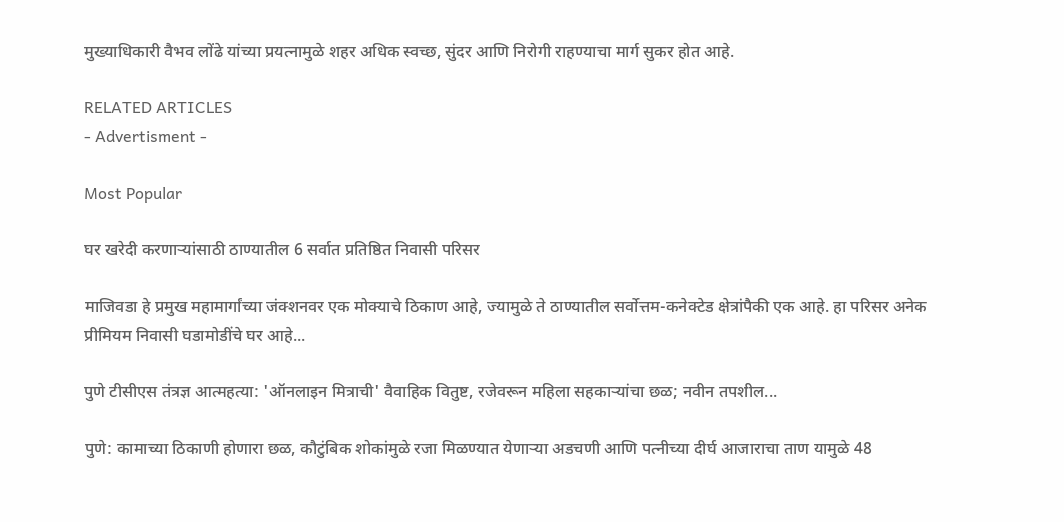मुख्याधिकारी वैभव लोंढे यांच्या प्रयत्नामुळे शहर अधिक स्वच्छ, सुंदर आणि निरोगी राहण्याचा मार्ग सुकर होत आहे.

RELATED ARTICLES
- Advertisment -

Most Popular

घर खरेदी करणाऱ्यांसाठी ठाण्यातील 6 सर्वात प्रतिष्ठित निवासी परिसर

माजिवडा हे प्रमुख महामार्गांच्या जंक्शनवर एक मोक्याचे ठिकाण आहे, ज्यामुळे ते ठाण्यातील सर्वोत्तम-कनेक्टेड क्षेत्रांपैकी एक आहे. हा परिसर अनेक प्रीमियम निवासी घडामोडींचे घर आहे...

पुणे टीसीएस तंत्रज्ञ आत्महत्या: 'ऑनलाइन मित्राची' वैवाहिक वितुष्ट, रजेवरून महिला सहकाऱ्यांचा छळ; नवीन तपशील...

पुणे: कामाच्या ठिकाणी होणारा छळ, कौटुंबिक शोकांमुळे रजा मिळण्यात येणाऱ्या अडचणी आणि पत्नीच्या दीर्घ आजाराचा ताण यामुळे 48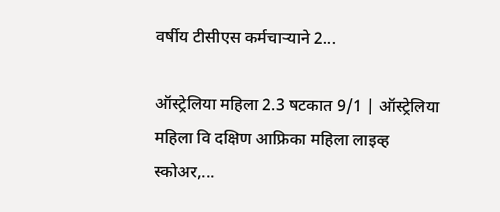वर्षीय टीसीएस कर्मचाऱ्याने 2...

ऑस्ट्रेलिया महिला 2.3 षटकात 9/1 | ऑस्ट्रेलिया महिला वि दक्षिण आफ्रिका महिला लाइव्ह स्कोअर,...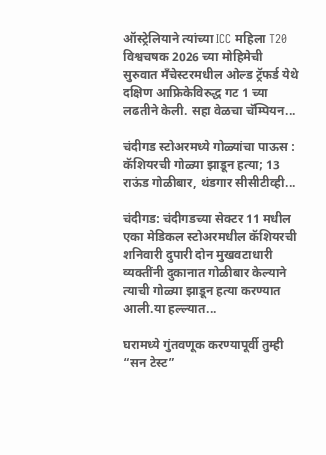ऑस्ट्रेलियाने त्यांच्या ICC महिला T20 विश्वचषक 2026 च्या मोहिमेची सुरुवात मँचेस्टरमधील ओल्ड ट्रॅफर्ड येथे दक्षिण आफ्रिकेविरुद्ध गट 1 च्या लढतीने केली. सहा वेळचा चॅम्पियन...

चंदीगड स्टोअरमध्ये गोळ्यांचा पाऊस : कॅशियरची गोळ्या झाडून हत्या; 13 राऊंड गोळीबार, थंडगार सीसीटीव्ही...

चंदीगड: चंदीगडच्या सेक्टर 11 मधील एका मेडिकल स्टोअरमधील कॅशियरची शनिवारी दुपारी दोन मुखवटाधारी व्यक्तींनी दुकानात गोळीबार केल्याने त्याची गोळ्या झाडून हत्या करण्यात आली.या हल्ल्यात...

घरामध्ये गुंतवणूक करण्यापूर्वी तुम्ही “सन टेस्ट”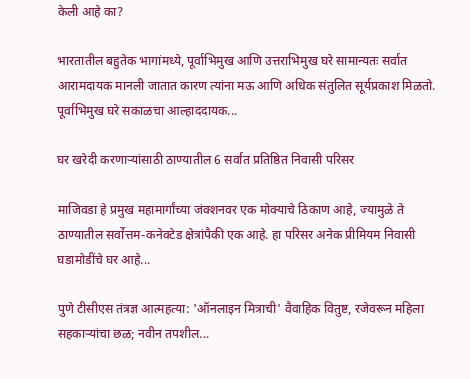केली आहे का?

भारतातील बहुतेक भागांमध्ये, पूर्वाभिमुख आणि उत्तराभिमुख घरे सामान्यतः सर्वात आरामदायक मानली जातात कारण त्यांना मऊ आणि अधिक संतुलित सूर्यप्रकाश मिळतो. पूर्वाभिमुख घरे सकाळचा आल्हाददायक...

घर खरेदी करणाऱ्यांसाठी ठाण्यातील 6 सर्वात प्रतिष्ठित निवासी परिसर

माजिवडा हे प्रमुख महामार्गांच्या जंक्शनवर एक मोक्याचे ठिकाण आहे, ज्यामुळे ते ठाण्यातील सर्वोत्तम-कनेक्टेड क्षेत्रांपैकी एक आहे. हा परिसर अनेक प्रीमियम निवासी घडामोडींचे घर आहे...

पुणे टीसीएस तंत्रज्ञ आत्महत्या: 'ऑनलाइन मित्राची' वैवाहिक वितुष्ट, रजेवरून महिला सहकाऱ्यांचा छळ; नवीन तपशील...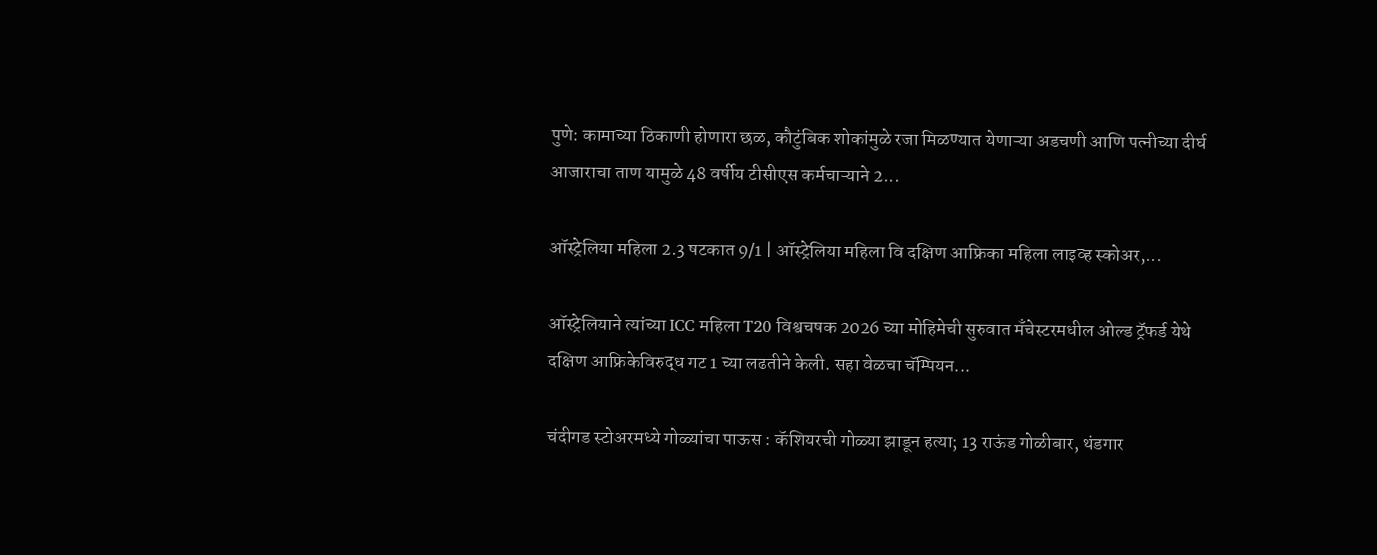पुणे: कामाच्या ठिकाणी होणारा छळ, कौटुंबिक शोकांमुळे रजा मिळण्यात येणाऱ्या अडचणी आणि पत्नीच्या दीर्घ आजाराचा ताण यामुळे 48 वर्षीय टीसीएस कर्मचाऱ्याने 2...

ऑस्ट्रेलिया महिला 2.3 षटकात 9/1 | ऑस्ट्रेलिया महिला वि दक्षिण आफ्रिका महिला लाइव्ह स्कोअर,...

ऑस्ट्रेलियाने त्यांच्या ICC महिला T20 विश्वचषक 2026 च्या मोहिमेची सुरुवात मँचेस्टरमधील ओल्ड ट्रॅफर्ड येथे दक्षिण आफ्रिकेविरुद्ध गट 1 च्या लढतीने केली. सहा वेळचा चॅम्पियन...

चंदीगड स्टोअरमध्ये गोळ्यांचा पाऊस : कॅशियरची गोळ्या झाडून हत्या; 13 राऊंड गोळीबार, थंडगार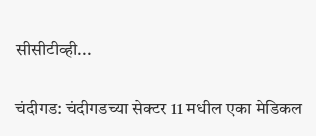सीसीटीव्ही...

चंदीगड: चंदीगडच्या सेक्टर 11 मधील एका मेडिकल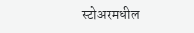स्टोअरमधील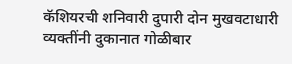कॅशियरची शनिवारी दुपारी दोन मुखवटाधारी व्यक्तींनी दुकानात गोळीबार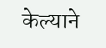केल्याने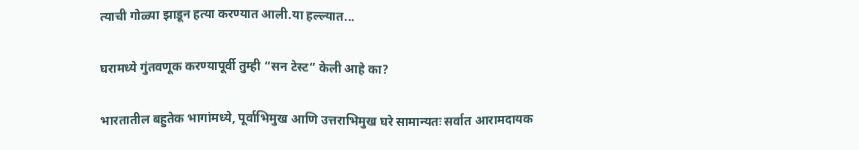त्याची गोळ्या झाडून हत्या करण्यात आली.या हल्ल्यात...

घरामध्ये गुंतवणूक करण्यापूर्वी तुम्ही “सन टेस्ट” केली आहे का?

भारतातील बहुतेक भागांमध्ये, पूर्वाभिमुख आणि उत्तराभिमुख घरे सामान्यतः सर्वात आरामदायक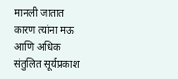मानली जातात कारण त्यांना मऊ आणि अधिक संतुलित सूर्यप्रकाश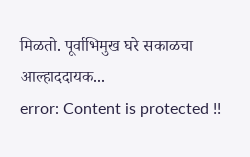मिळतो. पूर्वाभिमुख घरे सकाळचा आल्हाददायक...
error: Content is protected !!